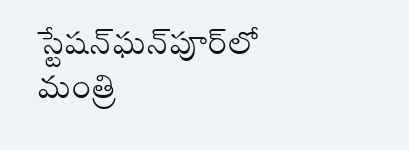స్టేషన్‌ఘన్‌పూర్‌లో మంత్రి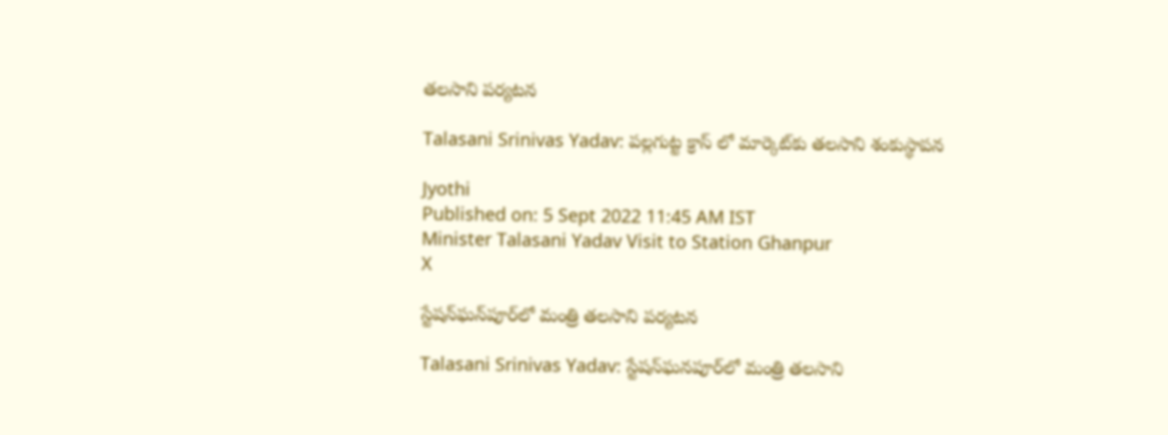తలసాని పర్యటన

Talasani Srinivas Yadav: పల్లగుట్ట క్రాస్ లో మార్కెట్‌కు తలసాని శంకుస్థాపన

Jyothi
Published on: 5 Sept 2022 11:45 AM IST
Minister Talasani Yadav Visit to Station Ghanpur
X

స్టేషన్‌ఘన్‌పూర్‌లో మంత్రి తలసాని పర్యటన

Talasani Srinivas Yadav: స్టేషన్‌ఘనపూర్‌లో మంత్రి తలసాని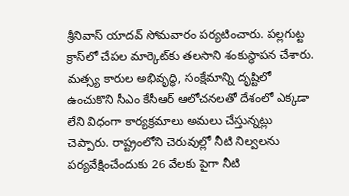శ్రీనివాస్ యాదవ్ సోమవారం పర్యటించారు. పల్లగుట్ట క్రాస్‌లో చేపల మార్కెట్‌కు తలసాని శంకుస్థాపన చేశారు. మత్స్య కారుల అభివృద్ధి, సంక్షేమాన్ని దృష్టిలో ఉంచుకొని సీఎం కేసీఆర్ ఆలోచనలతో దేశంలో ఎక్కడా లేని విధంగా కార్యక్రమాలు అమలు చేస్తున్నట్లు చెప్పారు. రాష్ట్రంలోని చెరువుల్లో నీటి నిల్వలను పర్యవేక్షించేందుకు 26 వేలకు పైగా నీటి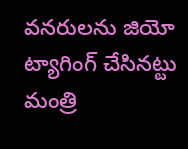వనరులను జియో ట్యాగింగ్ చేసినట్టు మంత్రి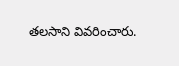తలసాని వివరించారు.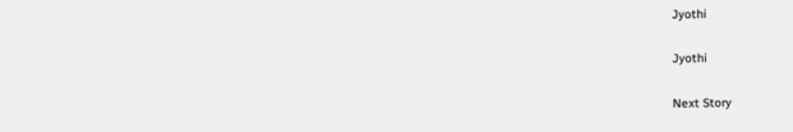Jyothi

Jyothi

Next Story